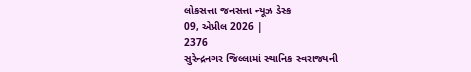લોકસત્તા જનસત્તા ન્યૂઝ ડેસ્ક
09, એપ્રીલ 2026 |
2376
સુરેન્દ્રનગર જિલ્લામાં સ્થાનિક સ્વરાજ્યની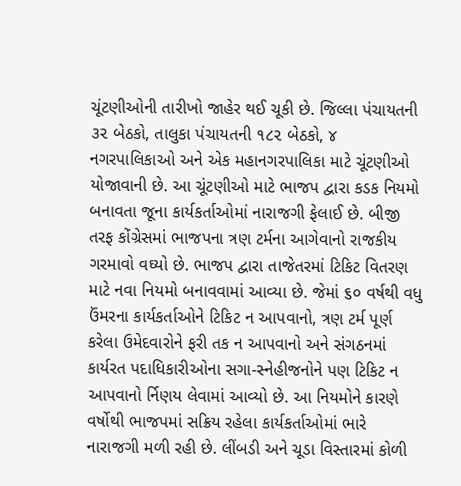ચૂંટણીઓની તારીખો જાહેર થઈ ચૂકી છે. જિલ્લા પંચાયતની ૩૨ બેઠકો, તાલુકા પંચાયતની ૧૮૨ બેઠકો, ૪ નગરપાલિકાઓ અને એક મહાનગરપાલિકા માટે ચૂંટણીઓ યોજાવાની છે. આ ચૂંટણીઓ માટે ભાજપ દ્વારા કડક નિયમો બનાવતા જૂના કાર્યકર્તાઓમાં નારાજગી ફેલાઈ છે. બીજી તરફ કોંગ્રેસમાં ભાજપના ત્રણ ટર્મના આગેવાનો રાજકીય ગરમાવો વઘ્યો છે. ભાજપ દ્વારા તાજેતરમાં ટિકિટ વિતરણ માટે નવા નિયમો બનાવવામાં આવ્યા છે. જેમાં ૬૦ વર્ષથી વધુ ઉંમરના કાર્યકર્તાઓને ટિકિટ ન આપવાનો, ત્રણ ટર્મ પૂર્ણ કરેલા ઉમેદવારોને ફરી તક ન આપવાનો અને સંગઠનમાં કાર્યરત પદાધિકારીઓના સગા-સ્નેહીજનોને પણ ટિકિટ ન આપવાનો ર્નિણય લેવામાં આવ્યો છે. આ નિયમોને કારણે વર્ષોથી ભાજપમાં સક્રિય રહેલા કાર્યકર્તાઓમાં ભારે નારાજગી મળી રહી છે. લીંબડી અને ચૂડા વિસ્તારમાં કોળી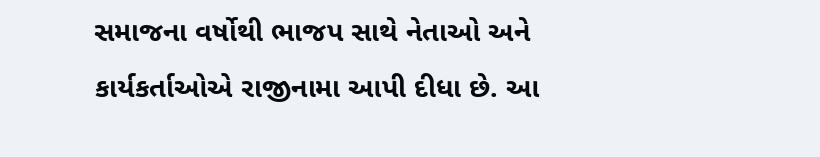સમાજના વર્ષોથી ભાજપ સાથે નેતાઓ અને કાર્યકર્તાઓએ રાજીનામા આપી દીધા છે. આ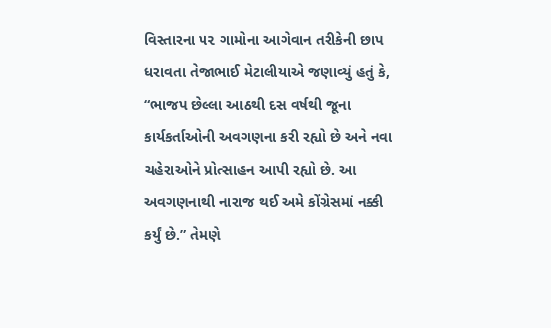વિસ્તારના ૫૨ ગામોના આગેવાન તરીકેની છાપ ધરાવતા તેજાભાઈ મેટાલીયાએ જણાવ્યું હતું કે, “ભાજપ છેલ્લા આઠથી દસ વર્ષથી જૂના કાર્યકર્તાઓની અવગણના કરી રહ્યો છે અને નવા ચહેરાઓને પ્રોત્સાહન આપી રહ્યો છે. આ અવગણનાથી નારાજ થઈ અમે કોંગ્રેસમાં નક્કી કર્યું છે.” તેમણે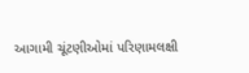આગામી ચૂંટણીઓમાં પરિણામલક્ષી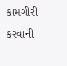કામગીરી કરવાની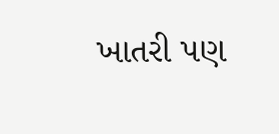ખાતરી પણ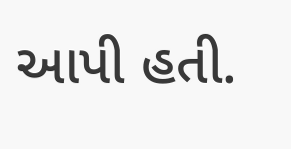આપી હતી.